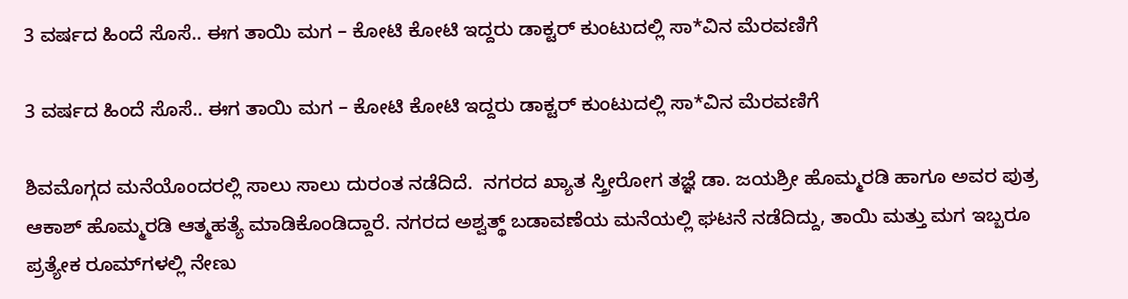3 ವರ್ಷದ ಹಿಂದೆ ಸೊಸೆ.. ಈಗ ತಾಯಿ ಮಗ – ಕೋಟಿ ಕೋಟಿ ಇದ್ದರು ಡಾಕ್ಟರ್ ಕುಂಟುದಲ್ಲಿ ಸಾ*ವಿನ ಮೆರವಣಿಗೆ

3 ವರ್ಷದ ಹಿಂದೆ ಸೊಸೆ.. ಈಗ ತಾಯಿ ಮಗ – ಕೋಟಿ ಕೋಟಿ ಇದ್ದರು ಡಾಕ್ಟರ್ ಕುಂಟುದಲ್ಲಿ ಸಾ*ವಿನ ಮೆರವಣಿಗೆ

ಶಿವಮೊಗ್ಗದ ಮನೆಯೊಂದರಲ್ಲಿ ಸಾಲು ಸಾಲು ದುರಂತ ನಡೆದಿದೆ.  ನಗರದ ಖ್ಯಾತ ಸ್ತ್ರೀರೋಗ ತಜ್ಞೆ ಡಾ. ಜಯಶ್ರೀ ಹೊಮ್ಮರಡಿ ಹಾಗೂ ಅವರ ಪುತ್ರ ಆಕಾಶ್ ಹೊಮ್ಮರಡಿ ಆತ್ಮಹತ್ಯೆ ಮಾಡಿಕೊಂಡಿದ್ದಾರೆ. ನಗರದ ಅಶ್ವತ್ಥ್ ಬಡಾವಣೆಯ ಮನೆಯಲ್ಲಿ ಘಟನೆ ನಡೆದಿದ್ದು, ತಾಯಿ ಮತ್ತು ಮಗ ಇಬ್ಬರೂ ಪ್ರತ್ಯೇಕ ರೂಮ್‌ಗಳಲ್ಲಿ ನೇಣು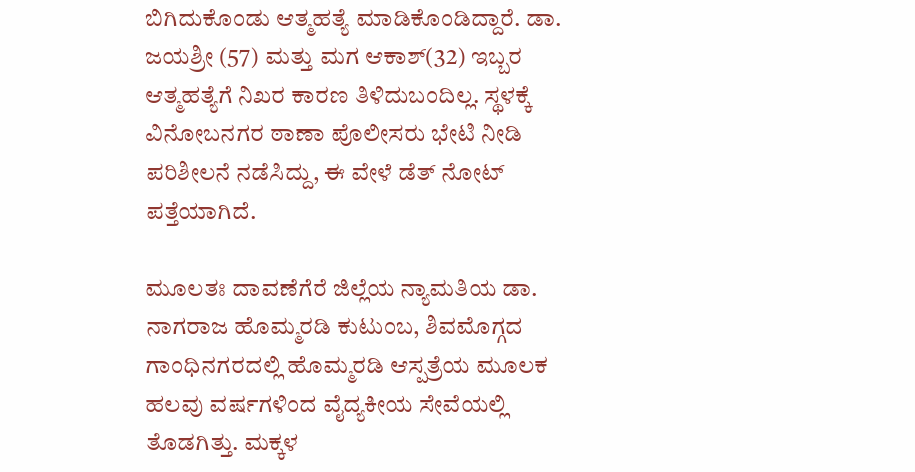ಬಿಗಿದುಕೊಂಡು ಆತ್ಮಹತ್ಯೆ ಮಾಡಿಕೊಂಡಿದ್ದಾರೆ. ಡಾ. ಜಯಶ್ರೀ (57) ಮತ್ತು ಮಗ ಆಕಾಶ್(32) ಇಬ್ಬರ ಆತ್ಮಹತ್ಯೆಗೆ ನಿಖರ ಕಾರಣ ತಿಳಿದುಬಂದಿಲ್ಲ. ಸ್ಥಳಕ್ಕೆ ವಿನೋಬನಗರ ಠಾಣಾ ಪೊಲೀಸರು ಭೇಟಿ ನೀಡಿ ಪರಿಶೀಲನೆ ನಡೆಸಿದ್ದು, ಈ ವೇಳೆ ಡೆತ್ ನೋಟ್ ಪತ್ತೆಯಾಗಿದೆ.

ಮೂಲತಃ ದಾವಣೆಗೆರೆ ಜಿಲ್ಲೆಯ ನ್ಯಾಮತಿಯ ಡಾ. ನಾಗರಾಜ ಹೊಮ್ಮರಡಿ ಕುಟುಂಬ, ಶಿವಮೊಗ್ಗದ ಗಾಂಧಿನಗರದಲ್ಲಿ ಹೊಮ್ಮರಡಿ ಆಸ್ಪತ್ರೆಯ ಮೂಲಕ ಹಲವು ವರ್ಷಗಳಿಂದ ವೈದ್ಯಕೀಯ ಸೇವೆಯಲ್ಲಿ ತೊಡಗಿತ್ತು. ಮಕ್ಕಳ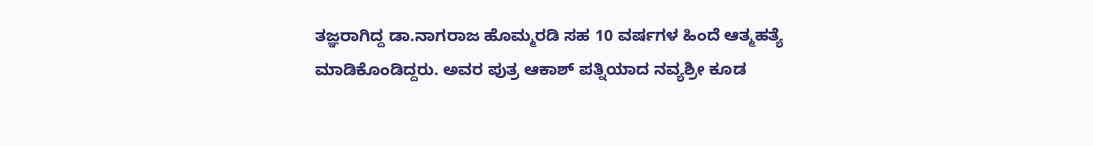ತಜ್ಞರಾಗಿದ್ದ ಡಾ.ನಾಗರಾಜ ಹೊಮ್ಮರಡಿ ಸಹ 10 ವರ್ಷಗಳ ಹಿಂದೆ ಆತ್ಮಹತ್ಯೆ ಮಾಡಿಕೊಂಡಿದ್ದರು. ಅವರ ಪುತ್ರ ಆಕಾಶ್ ಪತ್ನಿಯಾದ ನವ್ಯಶ್ರೀ ಕೂಡ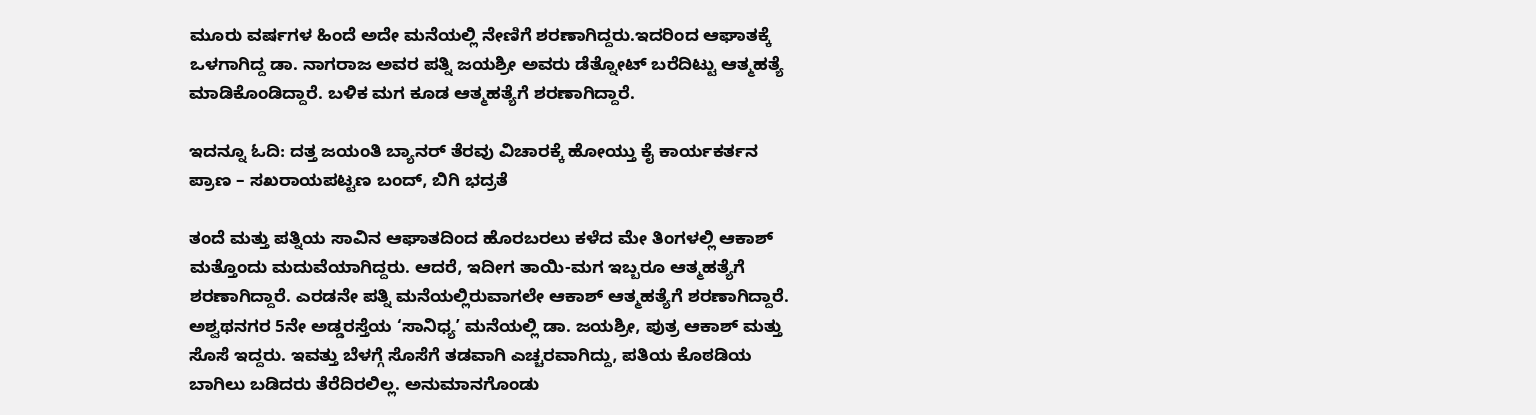ಮೂರು ವರ್ಷಗಳ ಹಿಂದೆ ಅದೇ ಮನೆಯಲ್ಲಿ ನೇಣಿಗೆ ಶರಣಾಗಿದ್ದರು.ಇದರಿಂದ ಆಘಾತಕ್ಕೆ ಒಳಗಾಗಿದ್ದ ಡಾ. ನಾಗರಾಜ ಅವರ ಪತ್ನಿ ಜಯಶ್ರೀ ಅವರು ಡೆತ್ನೋಟ್ ಬರೆದಿಟ್ಟು ಆತ್ಮಹತ್ಯೆ ಮಾಡಿಕೊಂಡಿದ್ದಾರೆ. ಬಳಿಕ ಮಗ ಕೂಡ ಆತ್ಮಹತ್ಯೆಗೆ ಶರಣಾಗಿದ್ದಾರೆ.

ಇದನ್ನೂ ಓದಿ: ದತ್ತ ಜಯಂತಿ ಬ್ಯಾನರ್ ತೆರವು ವಿಚಾರಕ್ಕೆ ಹೋಯ್ತು ಕೈ ಕಾರ್ಯಕರ್ತನ ಪ್ರಾಣ – ಸಖರಾಯಪಟ್ಟಣ ಬಂದ್, ಬಿಗಿ ಭದ್ರತೆ

ತಂದೆ ಮತ್ತು ಪತ್ನಿಯ ಸಾವಿನ ಆಘಾತದಿಂದ ಹೊರಬರಲು ಕಳೆದ ಮೇ ತಿಂಗಳಲ್ಲಿ ಆಕಾಶ್ ಮತ್ತೊಂದು ಮದುವೆಯಾಗಿದ್ದರು. ಆದರೆ, ಇದೀಗ ತಾಯಿ-ಮಗ ಇಬ್ಬರೂ ಆತ್ಮಹತ್ಯೆಗೆ ಶರಣಾಗಿದ್ದಾರೆ. ಎರಡನೇ ಪತ್ನಿ ಮನೆಯಲ್ಲಿರುವಾಗಲೇ ಆಕಾಶ್ ಆತ್ಮಹತ್ಯೆಗೆ ಶರಣಾಗಿದ್ದಾರೆ. ಅಶ್ವಥನಗರ 5ನೇ ಅಡ್ಡರಸ್ತೆಯ ‘ಸಾನಿಧ್ಯʼ ಮನೆಯಲ್ಲಿ ಡಾ. ಜಯಶ್ರೀ, ಪುತ್ರ ಆಕಾಶ್‌ ಮತ್ತು ಸೊಸೆ ಇದ್ದರು. ಇವತ್ತು ಬೆಳಗ್ಗೆ ಸೊಸೆಗೆ ತಡವಾಗಿ ಎಚ್ಚರವಾಗಿದ್ದು, ಪತಿಯ ಕೊಠಡಿಯ ಬಾಗಿಲು ಬಡಿದರು ತೆರೆದಿರಲಿಲ್ಲ. ಅನುಮಾನಗೊಂಡು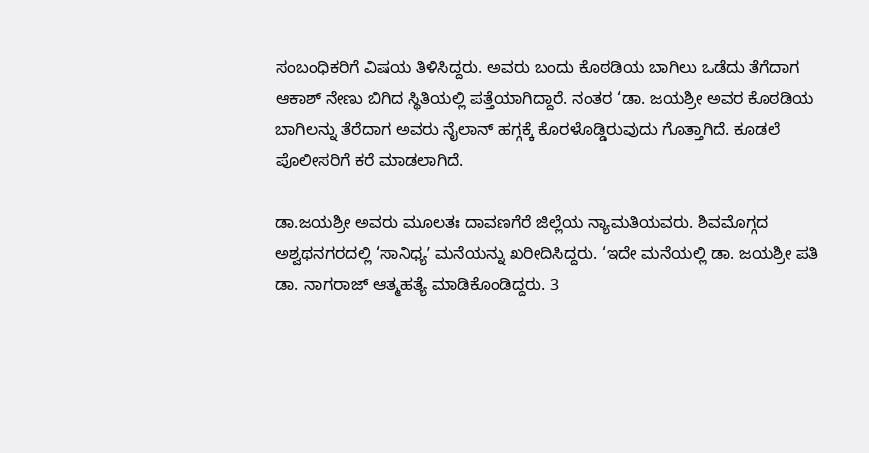ಸಂಬಂಧಿಕರಿಗೆ ವಿಷಯ ತಿಳಿಸಿದ್ದರು. ಅವರು ಬಂದು ಕೊಠಡಿಯ ಬಾಗಿಲು ಒಡೆದು ತೆಗೆದಾಗ ಆಕಾಶ್‌ ನೇಣು ಬಿಗಿದ ಸ್ಥಿತಿಯಲ್ಲಿ ಪತ್ತೆಯಾಗಿದ್ದಾರೆ. ನಂತರ ‘ಡಾ. ಜಯಶ್ರೀ ಅವರ ಕೊಠಡಿಯ ಬಾಗಿಲನ್ನು ತೆರೆದಾಗ ಅವರು ನೈಲಾನ್‌ ಹಗ್ಗಕ್ಕೆ ಕೊರಳೊಡ್ಡಿರುವುದು ಗೊತ್ತಾಗಿದೆ. ಕೂಡಲೆ ಪೊಲೀಸರಿಗೆ ಕರೆ ಮಾಡಲಾಗಿದೆ.

ಡಾ.ಜಯಶ್ರೀ ಅವರು ಮೂಲತಃ ದಾವಣಗೆರೆ ಜಿಲ್ಲೆಯ ನ್ಯಾಮತಿಯವರು. ಶಿವಮೊಗ್ಗದ ಅಶ್ವಥನಗರದಲ್ಲಿ ‘ಸಾನಿಧ್ಯʼ ಮನೆಯನ್ನು ಖರೀದಿಸಿದ್ದರು. ‘ಇದೇ ಮನೆಯಲ್ಲಿ ಡಾ. ಜಯಶ್ರೀ ಪತಿ ಡಾ. ನಾಗರಾಜ್‌ ಆತ್ಮಹತ್ಯೆ ಮಾಡಿಕೊಂಡಿದ್ದರು. 3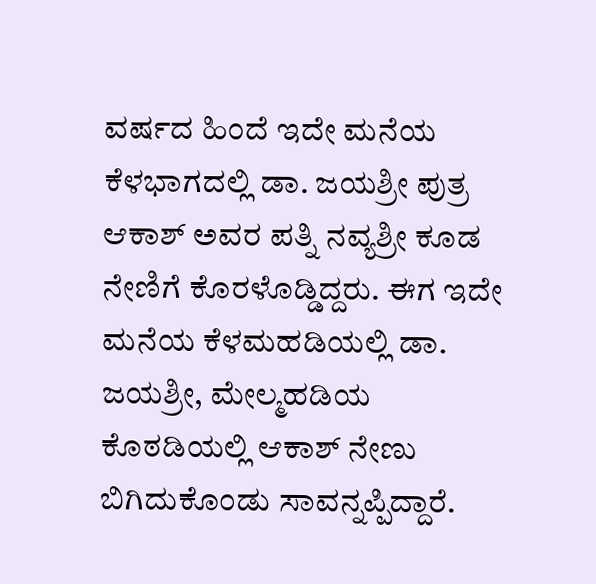ವರ್ಷದ ಹಿಂದೆ ಇದೇ ಮನೆಯ ಕೆಳಭಾಗದಲ್ಲಿ ಡಾ. ಜಯಶ್ರೀ ಪುತ್ರ ಆಕಾಶ್‌ ಅವರ ಪತ್ನಿ ನವ್ಯಶ್ರೀ ಕೂಡ ನೇಣಿಗೆ ಕೊರಳೊಡ್ಡಿದ್ದರು. ಈಗ ಇದೇ ಮನೆಯ ಕೆಳಮಹಡಿಯಲ್ಲಿ ಡಾ. ಜಯಶ್ರೀ, ಮೇಲ್ಮಹಡಿಯ ಕೊಠಡಿಯಲ್ಲಿ ಆಕಾಶ್‌ ನೇಣು ಬಿಗಿದುಕೊಂಡು ಸಾವನ್ನಪ್ಪಿದ್ದಾರೆ.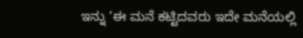ಇನ್ನು ‘ಈ ಮನೆ ಕಟ್ಟಿದವರು ಇದೇ ಮನೆಯಲ್ಲಿ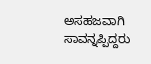ಅಸಹಜವಾಗಿ ಸಾವನ್ನಪ್ಪಿದ್ದರು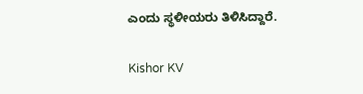ಎಂದು ಸ್ಥಳೀಯರು ತಿಳಿಸಿದ್ದಾರೆ.

Kishor KV